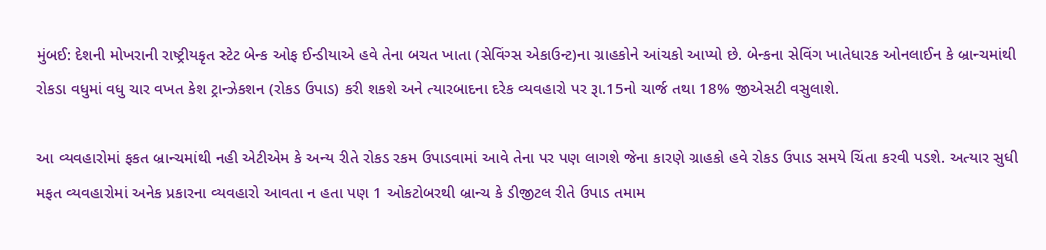મુંબઈ: દેશની મોખરાની રાષ્ટ્રીયકૃત સ્ટેટ બેન્ક ઓફ ઈન્ડીયાએ હવે તેના બચત ખાતા (સેવિંગ્સ એકાઉન્ટ)ના ગ્રાહકોને આંચકો આપ્યો છે. બેન્કના સેવિંગ ખાતેધારક ઓનલાઈન કે બ્રાન્ચમાંથી રોકડા વધુમાં વધુ ચાર વખત કેશ ટ્રાન્ઝેકશન (રોકડ ઉપાડ) કરી શકશે અને ત્યારબાદના દરેક વ્યવહારો પર રૂા.15નો ચાર્જ તથા 18% જીએસટી વસુલાશે.

આ વ્યવહારોમાં ફકત બ્રાન્ચમાંથી નહી એટીએમ કે અન્ય રીતે રોકડ રકમ ઉપાડવામાં આવે તેના પર પણ લાગશે જેના કારણે ગ્રાહકો હવે રોકડ ઉપાડ સમયે ચિંતા કરવી પડશે. અત્યાર સુધી મફત વ્યવહારોમાં અનેક પ્રકારના વ્યવહારો આવતા ન હતા પણ 1 ઓકટોબરથી બ્રાન્ચ કે ડીજીટલ રીતે ઉપાડ તમામ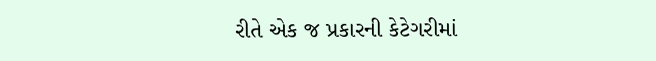રીતે એક જ પ્રકારની કેટેગરીમાં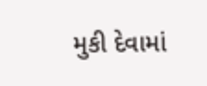મુકી દેવામાં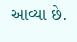આવ્યા છે.